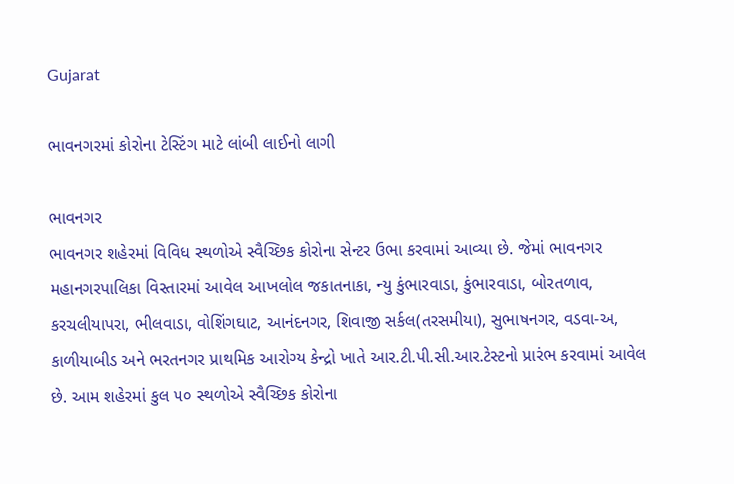Gujarat

ભાવનગરમાં કોરોના ટેસ્ટિંગ માટે લાંબી લાઈનો લાગી

ભાવનગર
ભાવનગર શહેરમાં વિવિધ સ્થળોએ સ્વૈચ્છિક કોરોના સેન્ટર ઉભા કરવામાં આવ્યા છે. જેમાં ભાવનગર મહાનગરપાલિકા વિસ્તારમાં આવેલ આખલોલ જકાતનાકા, ન્યુ કુંભારવાડા, કુંભારવાડા, બોરતળાવ, કરચલીયાપરા, ભીલવાડા, વોશિંગઘાટ, આનંદનગર, શિવાજી સર્કલ(તરસમીયા), સુભાષનગર, વડવા-અ, કાળીયાબીડ અને ભરતનગર પ્રાથમિક આરોગ્ય કેન્દ્રો ખાતે આર.ટી.પી.સી.આર.ટેસ્ટનો પ્રારંભ કરવામાં આવેલ છે. આમ શહેરમાં કુલ ૫૦ સ્થળોએ સ્વૈચ્છિક કોરોના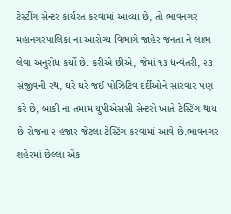ટેસ્ટીંગ સેન્ટર કાર્યરત કરવામાં આવ્યા છે, તો ભાવનગર મહાનગરપાલિકા ના આરોગ્ય વિભાગે જાહેર જનતા ને લાભ લેવા અનુરોધ કર્યો છે. કરીએ છીએ, જેમાં ૧૩ ધન્વંતરી, ૨૩ સંજીવની રથ, ઘરે ઘરે જઈ પોઝિટિવ દર્દીઓને સારવાર પણ કરે છે, બાકી ના તમામ યુપીએસસી સેન્ટરો ખાતે ટેસ્ટિંગ થાય છે રોજના ૨ હજાર જેટલા ટેસ્ટિંગ કરવામાં આવે છે.ભાવનગર શહેરમાં છેલ્લા એક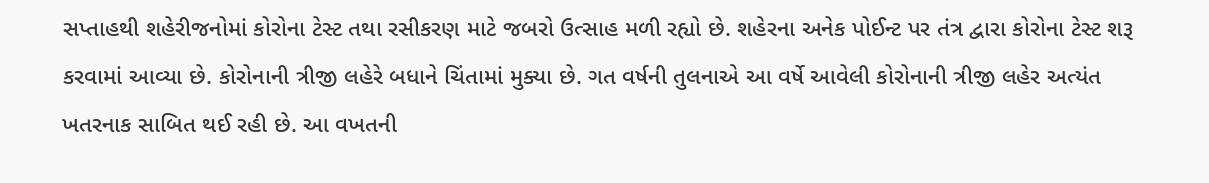સપ્તાહથી શહેરીજનોમાં કોરોના ટેસ્ટ તથા રસીકરણ માટે જબરો ઉત્સાહ મળી રહ્યો છે. શહેરના અનેક પોઈન્ટ પર તંત્ર દ્વારા કોરોના ટેસ્ટ શરૂ કરવામાં આવ્યા છે. કોરોનાની ત્રીજી લહેરે બધાને ચિંતામાં મુક્યા છે. ગત વર્ષની તુલનાએ આ વર્ષે આવેલી કોરોનાની ત્રીજી લહેર અત્યંત ખતરનાક સાબિત થઈ રહી છે. આ વખતની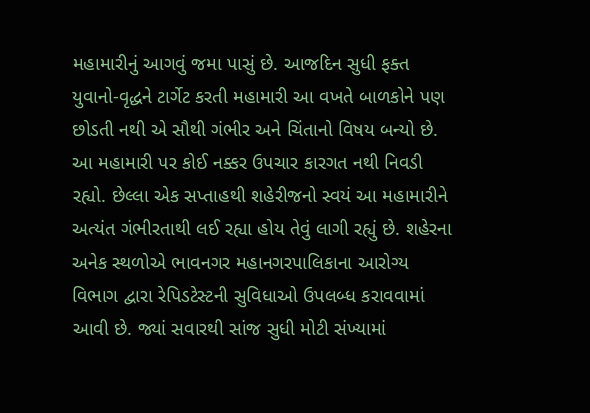મહામારીનું આગવું જમા પાસું છે. આજદિન સુધી ફક્ત યુવાનો-વૃદ્ધને ટાર્ગેટ કરતી મહામારી આ વખતે બાળકોને પણ છોડતી નથી એ સૌથી ગંભીર અને ચિંતાનો વિષય બન્યો છે. આ મહામારી પર કોઈ નક્કર ઉપચાર કારગત નથી નિવડી રહ્યો. છેલ્લા એક સપ્તાહથી શહેરીજનો સ્વયં આ મહામારીને અત્યંત ગંભીરતાથી લઈ રહ્યા હોય તેવું લાગી રહ્યું છે. શહેરના અનેક સ્થળોએ ભાવનગર મહાનગરપાલિકાના આરોગ્ય વિભાગ દ્વારા રેપિડટેસ્ટની સુવિધાઓ ઉપલબ્ધ કરાવવામાં આવી છે. જ્યાં સવારથી સાંજ સુધી મોટી સંખ્યામાં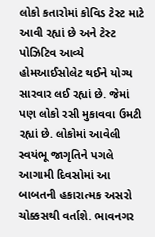લોકો કતારોમાં કોવિડ ટેસ્ટ માટે આવી રહ્યાં છે અને ટેસ્ટ પોઝિટિવ આવ્યે હોમઆઈસોલેટ થઈને યોગ્ય સારવાર લઈ રહ્યાં છે. જેમાં પણ લોકો રસી મુકાવવા ઉમટી રહ્યાં છે. લોકોમાં આવેલી સ્વયંભૂ જાગૃતિને પગલે આગામી દિવસોમાં આ બાબતની હકારાત્મક અસરો ચોક્કસથી વર્તાશે. ભાવનગર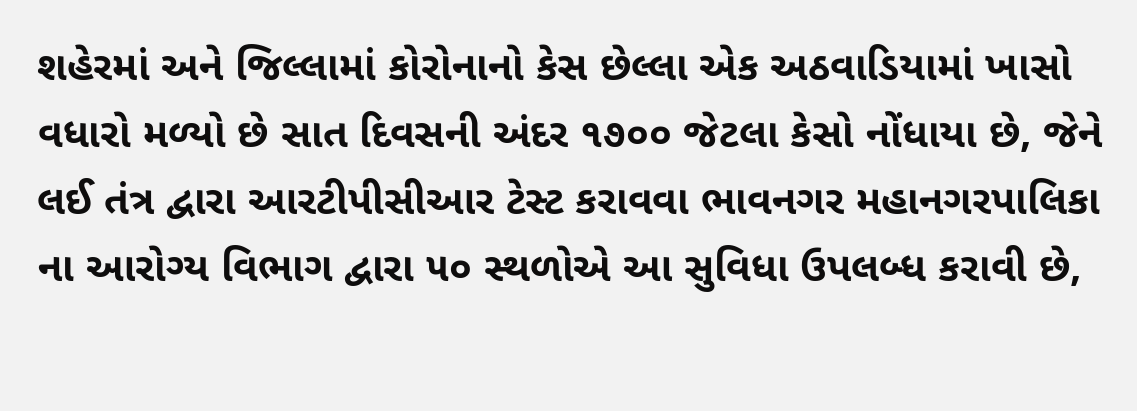શહેરમાં અને જિલ્લામાં કોરોનાનો કેસ છેલ્લા એક અઠવાડિયામાં ખાસો વધારો મળ્યો છે સાત દિવસની અંદર ૧૭૦૦ જેટલા કેસો નોંધાયા છે, જેને લઈ તંત્ર દ્વારા આરટીપીસીઆર ટેસ્ટ કરાવવા ભાવનગર મહાનગરપાલિકા ના આરોગ્ય વિભાગ દ્વારા ૫૦ સ્થળોએ આ સુવિધા ઉપલબ્ધ કરાવી છે,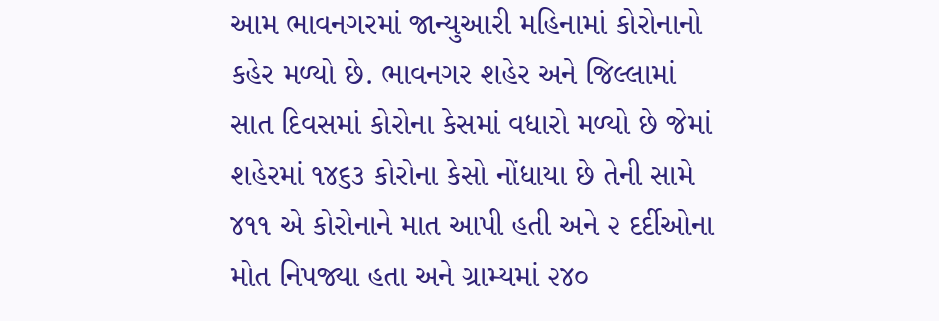આમ ભાવનગરમાં જાન્યુઆરી મહિનામાં કોરોનાનો કહેર મળ્યો છે. ભાવનગર શહેર અને જિલ્લામાં સાત દિવસમાં કોરોના કેસમાં વધારો મળ્યો છે જેમાં શહેરમાં ૧૪૬૩ કોરોના કેસો નોંધાયા છે તેની સામે ૪૧૧ એ કોરોનાને માત આપી હતી અને ૨ દર્દીઓના મોત નિપજ્યા હતા અને ગ્રામ્યમાં ૨૪૦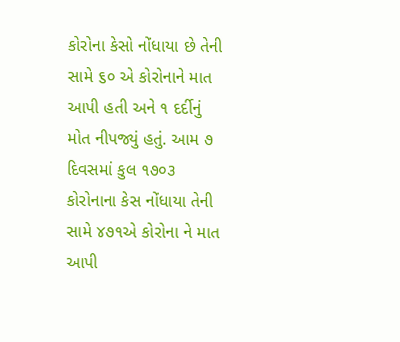કોરોના કેસો નોંધાયા છે તેની સામે ૬૦ એ કોરોનાને માત આપી હતી અને ૧ દર્દીનું મોત નીપજ્યું હતું. આમ ૭ દિવસમાં કુલ ૧૭૦૩ કોરોનાના કેસ નોંધાયા તેની સામે ૪૭૧એ કોરોના ને માત આપી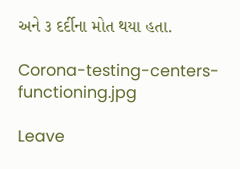અને ૩ દર્દીના મોત થયા હતા.

Corona-testing-centers-functioning.jpg

Leave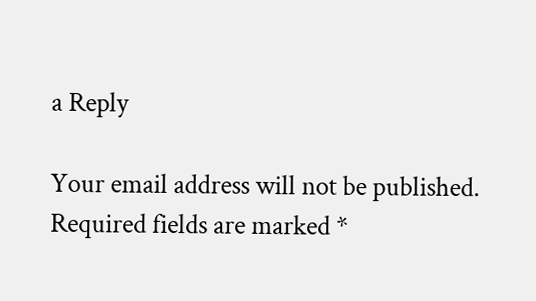a Reply

Your email address will not be published. Required fields are marked *